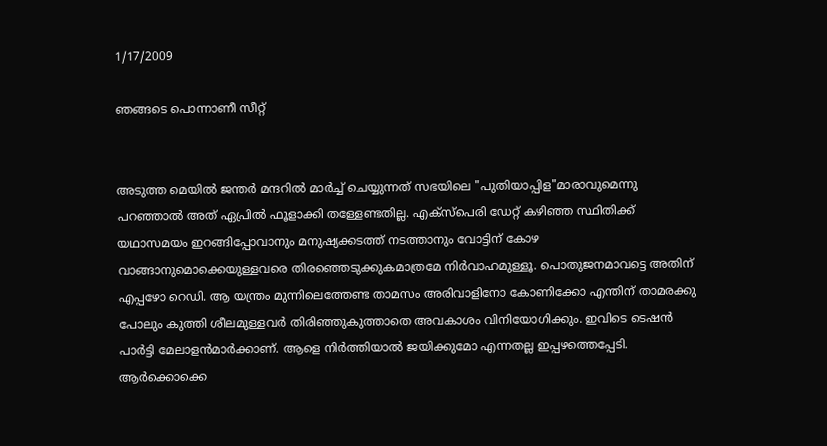1/17/2009

ഞങ്ങടെ പൊന്നാണീ സീറ്റ്‌


അടുത്ത മെയില്‍ ജന്തര്‍ മന്ദറില്‍ മാര്‍ച്ച്‌ ചെയ്യുന്നത്‌ സഭയിലെ "പുതിയാപ്പിള"മാരാവുമെന്നു പറഞ്ഞാല്‍ അത്‌ ഏപ്രില്‍ ഫൂളാക്കി തള്ളേണ്ടതില്ല. എക്‌സ്‌പെരി ഡേറ്റ്‌ കഴിഞ്ഞ സ്ഥിതിക്ക്‌ യഥാസമയം ഇറങ്ങിപ്പോവാനും മനുഷ്യക്കടത്ത്‌ നടത്താനും വോട്ടിന്‌ കോഴ വാങ്ങാനുമൊക്കെയുള്ളവരെ തിരഞ്ഞെടുക്കുകമാത്രമേ നിര്‍വാഹമുള്ളൂ. പൊതുജനമാവട്ടെ അതിന്‌ എപ്പഴോ റെഡി. ആ യന്ത്രം മുന്നിലെത്തേണ്ട താമസം അരിവാളിനോ കോണിക്കോ എന്തിന്‌ താമരക്കു പോലും കുത്തി ശീലമുള്ളവര്‍ തിരിഞ്ഞുകുത്താതെ അവകാശം വിനിയോഗിക്കും. ഇവിടെ ടെഷന്‍ പാര്‍ട്ടി മേലാളന്‍മാര്‍ക്കാണ്‌. ആളെ നിര്‍ത്തിയാല്‍ ജയിക്കുമോ എന്നതല്ല ഇപ്പഴത്തെപ്പേടി. ആര്‍ക്കൊക്കെ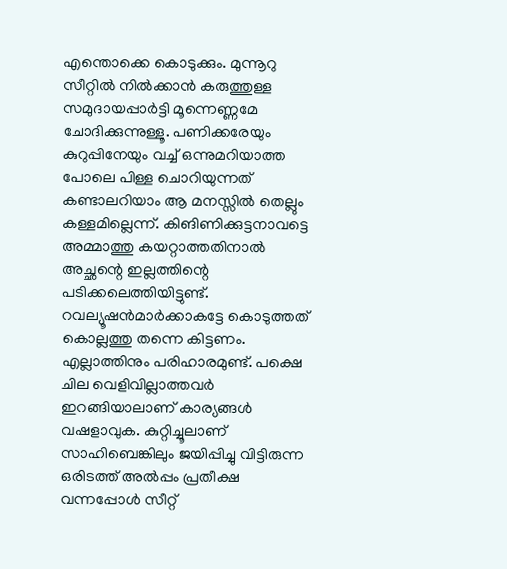എന്തൊക്കെ കൊടുക്കും. മുന്നൂറു സീറ്റില്‍ നില്‍ക്കാന്‍ കരുത്തുള്ള സമുദായപ്പാര്‍ട്ടി മൂന്നെണ്ണമേ ചോദിക്കുന്നുള്ളൂ. പണിക്കരേയും കുറുപ്പിനേയും വച്ച്‌ ഒന്നുമറിയാത്ത പോലെ പിള്ള ചൊറിയുന്നത്‌ കണ്ടാലറിയാം ആ മനസ്സില്‍ തെല്ലും കള്ളമില്ലെന്ന്‌. കിങിണിക്കുട്ടനാവട്ടെ അമ്മാത്തു കയറ്റാത്തതിനാല്‍ അച്ഛന്റെ ഇല്ലത്തിന്റെ പടിക്കലെത്തിയിട്ടുണ്ട്‌. റവല്യൂഷന്‍മാര്‍ക്കാകട്ടേ കൊടുത്തത്‌ കൊല്ലത്തു തന്നെ കിട്ടണം. എല്ലാത്തിനും പരിഹാരമുണ്ട്‌. പക്ഷെ ചില വെളിവില്ലാത്തവര്‍ ഇറങ്ങിയാലാണ്‌ കാര്യങ്ങള്‍ വഷളാവുക. കുറ്റിച്ചൂലാണ്‌ സാഹിബെങ്കിലും ജയിപ്പിച്ചു വിട്ടിരുന്ന ഒരിടത്ത്‌ അല്‍പ്പം പ്രതീക്ഷ വന്നപ്പോള്‍ സീറ്റ്‌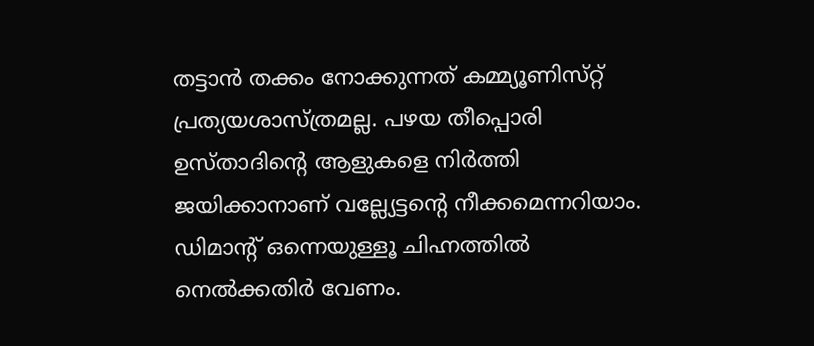തട്ടാന്‍ തക്കം നോക്കുന്നത്‌ കമ്മ്യൂണിസ്‌റ്റ്‌ പ്രത്യയശാസ്‌ത്രമല്ല. പഴയ തീപ്പൊരി ഉസ്‌താദിന്റെ ആളുകളെ നിര്‍ത്തി ജയിക്കാനാണ്‌ വല്ല്യേട്ടന്റെ നീക്കമെന്നറിയാം. ഡിമാന്റ്‌ ഒന്നെയുള്ളൂ ചിഹ്നത്തില്‍ നെല്‍ക്കതിര്‍ വേണം.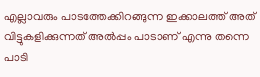എല്ലാവരും പാടത്തേക്കിറങ്ങുന്ന ഇക്കാലത്ത്‌ അത്‌ വിട്ടുകളിക്കുന്നത്‌ അല്‍പ്പം പാടാണ്‌ എന്നു തന്നെ പാടി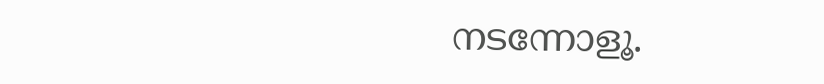നടന്നോളൂ.